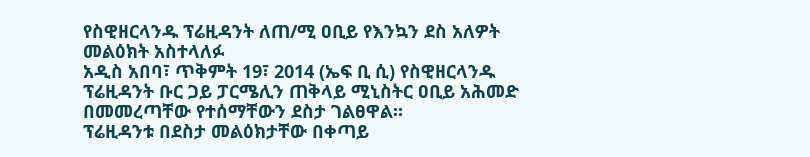የስዊዘርላንዱ ፕሬዚዳንት ለጠ/ሚ ዐቢይ የእንኳን ደስ አለዎት መልዕክት አስተላለፉ
አዲስ አበባ፣ ጥቅምት 19፣ 2014 (ኤፍ ቢ ሲ) የስዊዘርላንዱ ፕሬዚዳንት ቡር ጋይ ፓርሜሊን ጠቅላይ ሚኒስትር ዐቢይ አሕመድ በመመረጣቸው የተሰማቸውን ደስታ ገልፀዋል።
ፕሬዚዳንቱ በደስታ መልዕክታቸው በቀጣይ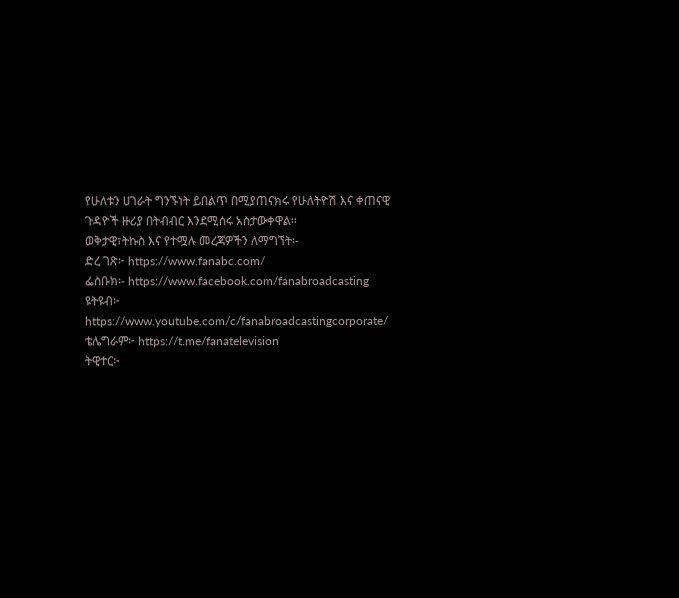የሁለቱን ሀገራት ግንኙነት ይበልጥ በሚያጠናክሩ የሁለትዮሽ እና ቀጠናዊ ጉዳዮች ዙሪያ በትብብር እንደሚሰሩ አስታውቀዋል።
ወቅታዊ፣ትኩስ እና የተሟሉ መረጃዎችን ለማግኘት፡-
ድረ ገጽ፦ https://www.fanabc.com/
ፌስቡክ፡- https://www.facebook.com/fanabroadcasting
ዩትዩብ፦ https://www.youtube.com/c/fanabroadcastingcorporate/
ቴሌግራም፦ https://t.me/fanatelevision
ትዊተር፦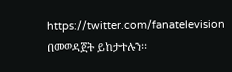https://twitter.com/fanatelevision በመወዳጀት ይከታተሉን፡፡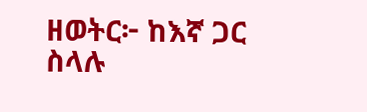ዘወትር፦ ከእኛ ጋር ስላሉ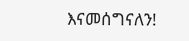እናመሰግናለን!